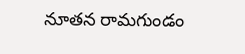నూతన రామగుండం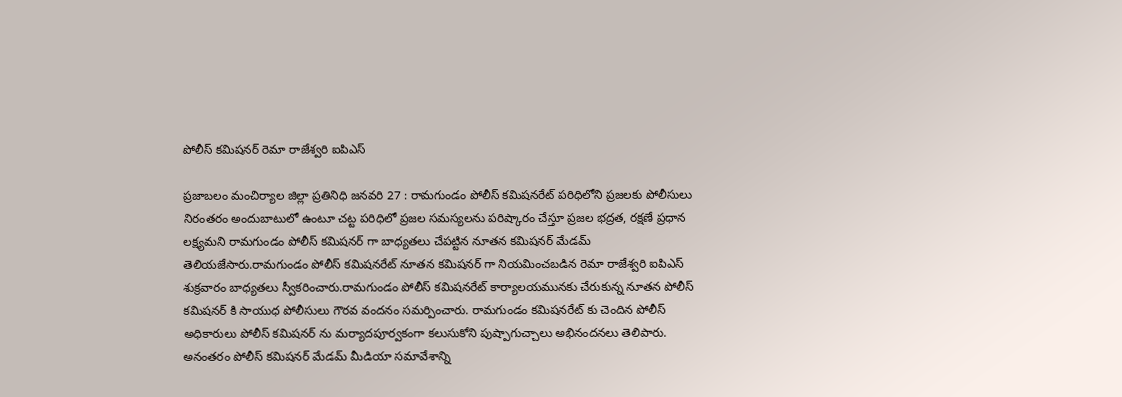పోలీస్ కమిషనర్ రెమా రాజేశ్వరి ఐపిఎస్

ప్రజాబలం మంచిర్యాల జిల్లా ప్రతినిధి జనవరి 27 : రామగుండం పోలీస్ కమిషనరేట్ పరిధిలోని ప్రజలకు పోలీసులు నిరంతరం అందుబాటులో ఉంటూ చట్ట పరిధిలో ప్రజల సమస్యలను పరిష్కారం చేస్తూ ప్రజల భద్రత, రక్షణే ప్రధాన లక్ష్యమని రామగుండం పోలీస్ కమిషనర్ గా బాధ్యతలు చేపట్టిన నూతన కమిషనర్ మేడమ్ తెలియజేసారు.రామగుండం పోలీస్ కమిషనరేట్ నూతన కమిషనర్ గా నియమించబడిన రెమా రాజేశ్వరి ఐపిఎస్ శుక్రవారం బాధ్యతలు స్వీకరించారు.రామగుండం పోలీస్ కమిషనరేట్ కార్యాలయమునకు చేరుకున్న నూతన పోలీస్ కమిషనర్ కి సాయుధ పోలీసులు గౌరవ వందనం సమర్పించారు. రామగుండం కమిషనరేట్ కు చెందిన పోలీస్ అధికారులు పోలీస్ కమిషనర్ ను మర్యాదపూర్వకంగా కలుసుకోని పుష్పాగుచ్చాలు అభినందనలు తెలిపారు. అనంతరం పోలీస్ కమిషనర్ మేడమ్ మీడియా సమావేశాన్ని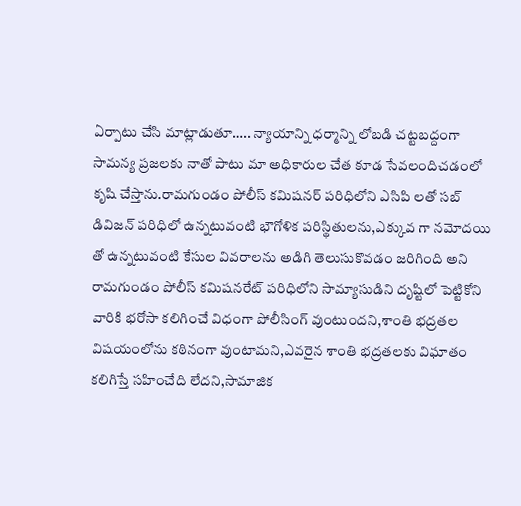ఏర్పాటు చేసి మాట్లాడుతూ….. న్యాయాన్ని ధర్మాన్ని లోబడి చట్టబద్దంగా సామన్య ప్రజలకు నాతో పాటు మా అధికారుల చేత కూడ సేవలందిచడంలో కృషి చేస్తాను.రామగుండం పోలీస్ కమిషనర్ పరిధిలోని ఎసిపి లతో సబ్ డివిజన్ పరిధిలో ఉన్నటువంటి భౌగోళిక పరిస్థితులను,ఎక్కువ గా నమోదయి తో ఉన్నటువంటి కేసుల వివరాలను అడిగి తెలుసుకొవడం జరిగింది అని రామగుండం పోలీస్ కమిషనరేట్ పరిధిలోని సామ్యాసుడిని దృష్టిలో పెట్టికోని వారికి భరోసా కలిగించే విధంగా పోలీసింగ్ వుంటుందని,శాంతి భద్రతల విషయంలోను కఠినంగా వుంటామని,ఎవరైన శాంతి భద్రతలకు విఘాతం కలిగిస్తే సహించేది లేదని,సామాజిక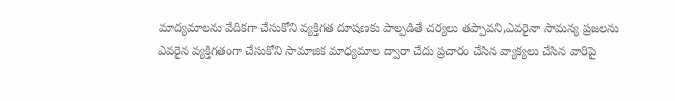మాద్యమాలను వేదికగా చేసుకోని వ్యక్తిగత దూషణకు పాల్పడితే చర్యలు తప్పావని,ఎవరైనా సామన్య ప్రజలను ఎవరైన వ్యక్తిగతంగా చేసుకోని సామాజిక మాధ్యమాల ద్వారా చేదు ప్రచారం చేసిన వ్యాక్యలు చేసిన వారిపై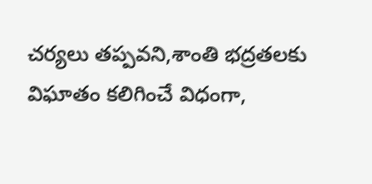చర్యలు తప్పవని,శాంతి భద్రతలకు విఘాతం కలిగించే విధంగా,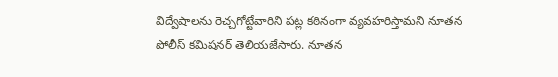విద్వేషాలను రెచ్చగోట్టేవారిని పట్ల కఠినంగా వ్యవహరిస్తామని నూతన పోలీస్ కమిషనర్ తెలియజేసారు. నూతన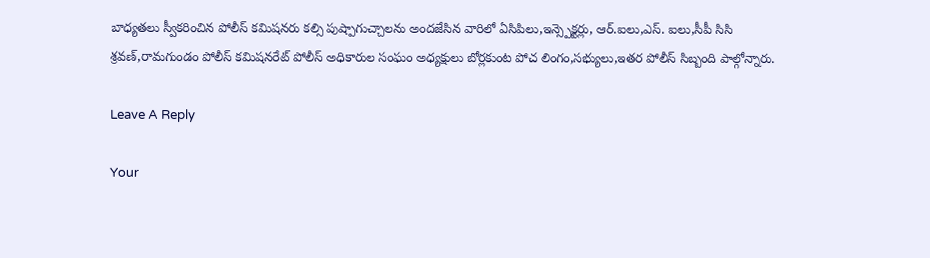బాధ్యతలు స్వీకరించిన పోలీస్ కమిషనరు కల్సి పుష్పాగుచ్చాలను అందజేసిన వారిలో ఏసిపిలు,ఇన్స్పెక్టర్లు, ఆర్.ఐలు,ఎస్. ఐలు,సీపీ సిసి శ్రవణ్,రామగుండం పోలీస్ కమిషనరేట్ పోలీస్ అధికారుల సంఘం అధ్యక్షులు బోర్లకుంట పోచ లింగం,సభ్యులు,ఇతర పోలీస్ సిబ్బంది పాల్గోన్నారు.

Leave A Reply

Your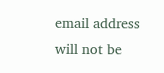email address will not be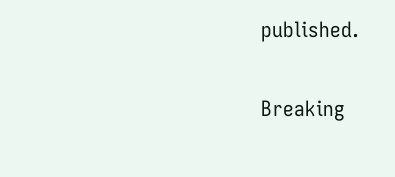published.

Breaking